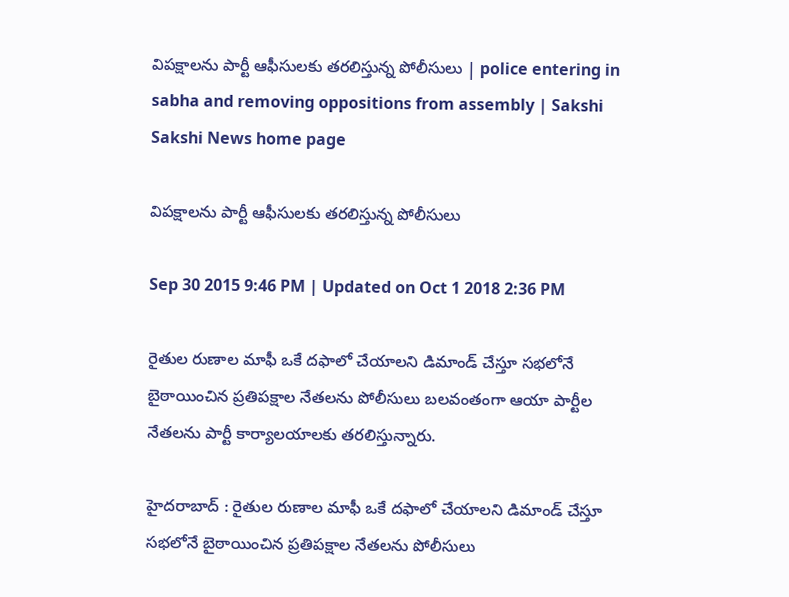విపక్షాలను పార్టీ ఆఫీసులకు తరలిస్తున్న పోలీసులు | police entering in sabha and removing oppositions from assembly | Sakshi
Sakshi News home page

విపక్షాలను పార్టీ ఆఫీసులకు తరలిస్తున్న పోలీసులు

Sep 30 2015 9:46 PM | Updated on Oct 1 2018 2:36 PM

రైతుల రుణాల మాఫీ ఒకే దఫాలో చేయాలని డిమాండ్ చేస్తూ సభలోనే బైఠాయించిన ప్రతిపక్షాల నేతలను పోలీసులు బలవంతంగా ఆయా పార్టీల నేతలను పార్టీ కార్యాలయాలకు తరలిస్తున్నారు.

హైదరాబాద్ : రైతుల రుణాల మాఫీ ఒకే దఫాలో చేయాలని డిమాండ్ చేస్తూ సభలోనే బైఠాయించిన ప్రతిపక్షాల నేతలను పోలీసులు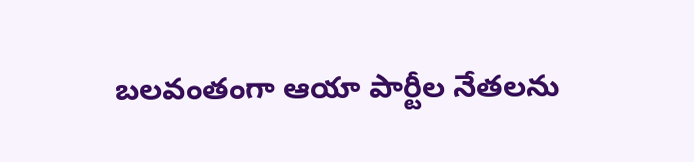బలవంతంగా ఆయా పార్టీల నేతలను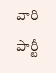వారి పార్టీ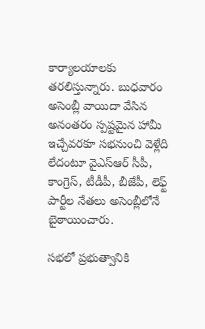కార్యాలయాలకు తరలిస్తున్నారు. బుధవారం అసెంబ్లీ వాయిదా వేసిన అనంతరం స్పష్టమైన హామీ ఇచ్చేవరకూ సభనుంచి వెళ్లేది లేదంటూ వైఎస్ఆర్ సీపీ, కాంగ్రెస్, టీడీపీ, బీజేపీ, లెఫ్ట్ పార్టీల నేతలు అసెంబ్లీలోనే బైఠాయించారు.

సభలో ప్రభుత్వానికి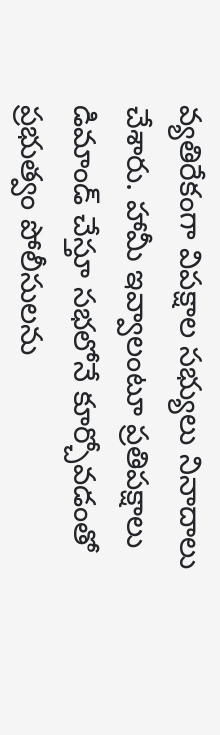వ్యతిరేకంగా విపక్షాల సభ్యులు నినాదాలు చేశారు. హామీ ఇవ్వాలంటూ ప్రతిపక్షాలు డిమాండ్ చేస్తూ సభలోనే కూర్చోవడంతో ప్రభుత్వం పోలీసులను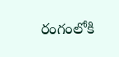రంగంలోకి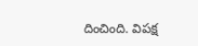దించింది. విపక్ష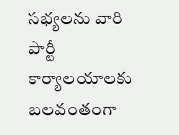సభ్యలను వారి పార్టీ కార్యాలయాలకు బలవంతంగా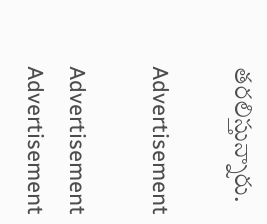తరలిస్తున్నారు.

Advertisement

Advertisement
Advertisement